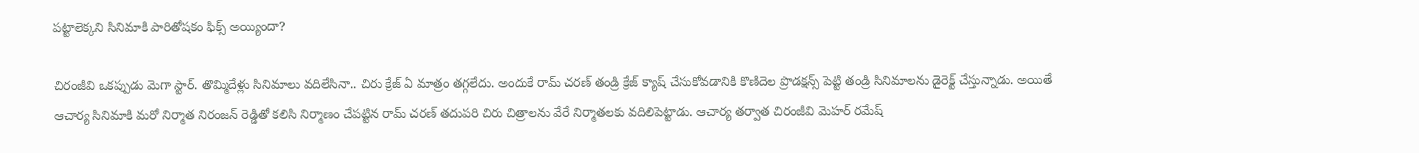పట్టాలెక్కని సినిమాకి పారితోషకం ఫిక్స్ అయ్యిందా?

చిరంజీవి ఒకప్పుడు మెగా స్టార్. తొమ్మిదేళ్లు సినిమాలు వదిలేసినా.. చిరు క్రేజ్ ఏ మాత్రం తగ్గలేదు. అందుకే రామ్ చరణ్ తండ్రి క్రేజ్ క్యాష్ చేసుకోవడానికి కొణిదెల ప్రొడక్షన్స్ పెట్టి తండ్రి సినిమాలను డైరెక్ట్ చేస్తున్నాడు. అయితే ఆచార్య సినిమాకి మరో నిర్మాత నిరంజన్ రెడ్డితో కలిసి నిర్మాణం చేపట్టిన రామ్ చరణ్ తదుపరి చిరు చిత్రాలను వేరే నిర్మాతలకు వదిలిపెట్టాడు. ఆచార్య తర్వాత చిరంజీవి మెహర్ రమేష్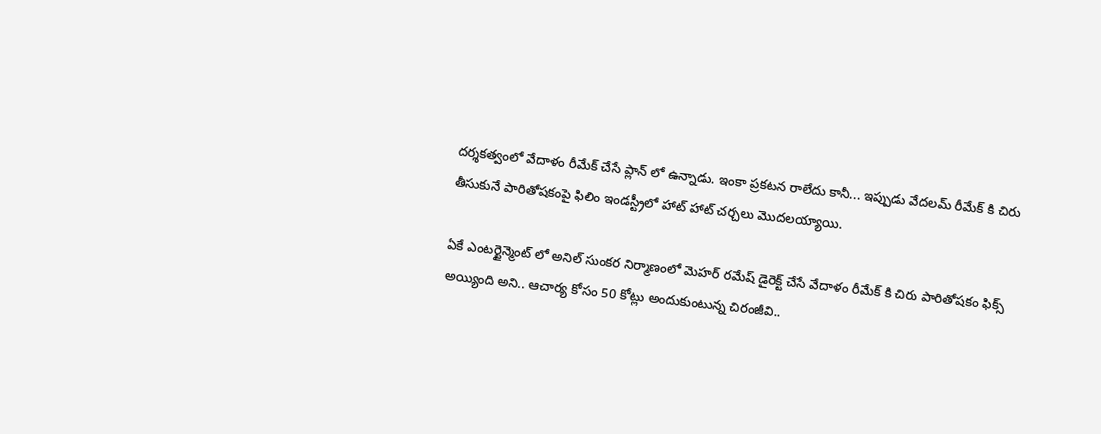దర్శకత్వంలో వేదాళం రీమేక్ చేసే ప్లాన్ లో ఉన్నాడు. ఇంకా ప్రకటన రాలేదు కానీ... ఇప్పుడు వేదలమ్ రీమేక్ కి చిరు తీసుకునే పారితోషకంపై ఫిలిం ఇండస్ట్రీలో హాట్ హాట్ చర్చలు మొదలయ్యాయి.

ఏకే ఎంటర్టైన్మెంట్ లో అనిల్ సుంకర నిర్మాణంలో మెహర్ రమేష్ డైరెక్ట్ చేసే వేదాళం రీమేక్ కి చిరు పారితోషకం ఫిక్స్ అయ్యింది అని.. ఆచార్య కోసం 50 కోట్లు అందుకుంటున్న చిరంజీవి..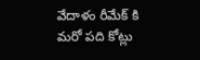వేదాళం రీమేక్ కి మరో పది కోట్లు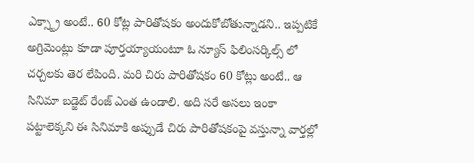ఎక్స్ట్రా అంటే.. 60 కోట్ల పారితోషకం అందుకోబోతున్నాడని.. ఇప్పటికే అగ్రిమెంట్లు కూడా పూర్తయ్యాయంటూ ఓ న్యూస్ ఫిలింసర్కిల్స్ లో చర్చలకు తెర లేపింది. మరి చిరు పారితోషకం 60 కోట్లు అంటే.. ఆ సినిమా బడ్జెట్ రేంజ్ ఎంత ఉండాలి. అది సరే అసలు ఇంకా పట్టాలెక్కని ఈ సినిమాకి అప్పుడే చిరు పారితోషకంపై వస్తున్నా వార్తల్లో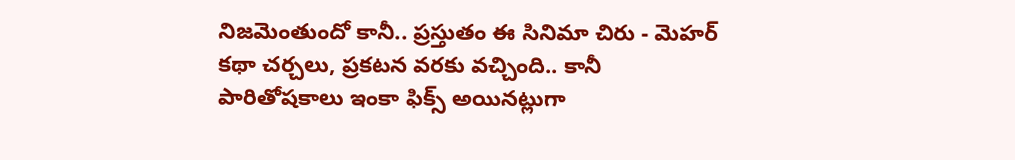నిజమెంతుందో కానీ.. ప్రస్తుతం ఈ సినిమా చిరు - మెహర్ కథా చర్చలు, ప్రకటన వరకు వచ్చింది.. కానీ పారితోషకాలు ఇంకా ఫిక్స్ అయినట్లుగా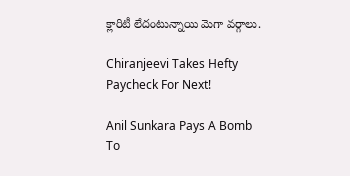క్లారిటీ లేదంటున్నాయి మెగా వర్గాలు.

Chiranjeevi Takes Hefty Paycheck For Next!

Anil Sunkara Pays A Bomb To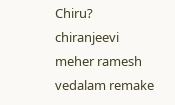Chiru?
chiranjeevi
meher ramesh
vedalam remake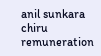anil sunkara
chiru remuneration